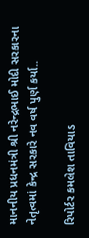માનનીય પ્રધનમંત્રી શ્રી નરેન્દ્રભાઈ મોદી સરકારના નેતૃત્વમાં કેન્દ્ર સરકારે નવ વર્ષ પુર્ણ કર્યા..

રિપોર્ટર કમલેશ તાવિયાડ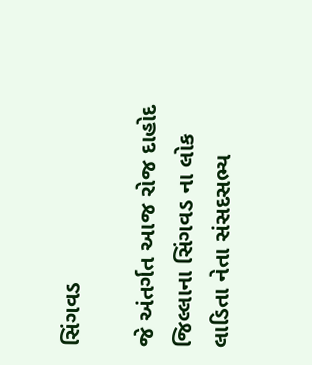સિંગવડ

જે અંતર્ગત આજ રોજ દાહોદ જિલ્લાના સિંગવડ ના લોક લાડિતા નેતા સંસદસભ્ય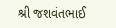શ્રી જશવંતભાઈ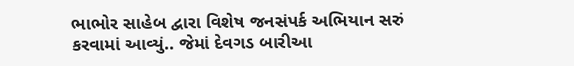ભાભોર સાહેબ દ્વારા વિશેષ જનસંપર્ક અભિયાન સરું કરવામાં આવ્યું.. જેમાં દેવગડ બારીઆ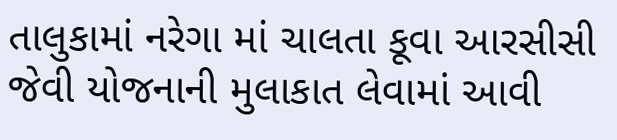તાલુકામાં નરેગા માં ચાલતા કૂવા આરસીસી જેવી યોજનાની મુલાકાત લેવામાં આવી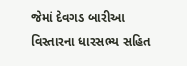જેમાં દેવગડ બારીઆ વિસ્તારના ધારસભ્ય સહિત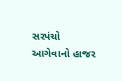સરપંચો આગેવાનો હાજર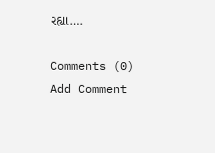રહ્યા….

Comments (0)
Add Comment